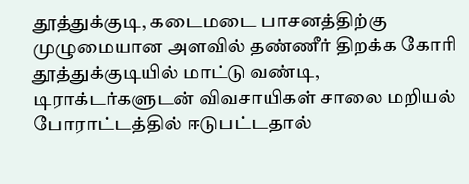தூத்துக்குடி, கடைமடை பாசனத்திற்கு முழுமையான அளவில் தண்ணீர் திறக்க கோரி தூத்துக்குடியில் மாட்டு வண்டி, டிராக்டர்களுடன் விவசாயிகள் சாலை மறியல் போராட்டத்தில் ஈடுபட்டதால்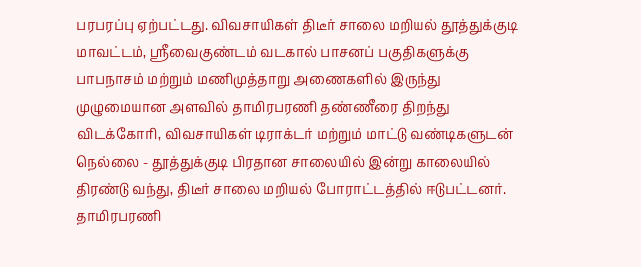பரபரப்பு ஏற்பட்டது. விவசாயிகள் திடீர் சாலை மறியல் தூத்துக்குடி மாவட்டம், ஸ்ரீவைகுண்டம் வடகால் பாசனப் பகுதிகளுக்கு பாபநாசம் மற்றும் மணிமுத்தாறு அணைகளில் இருந்து முழுமையான அளவில் தாமிரபரணி தண்ணீரை திறந்து விடக்கோரி, விவசாயிகள் டிராக்டர் மற்றும் மாட்டு வண்டிகளுடன் நெல்லை - தூத்துக்குடி பிரதான சாலையில் இன்று காலையில் திரண்டு வந்து, திடீர் சாலை மறியல் போராட்டத்தில் ஈடுபட்டனர். தாமிரபரணி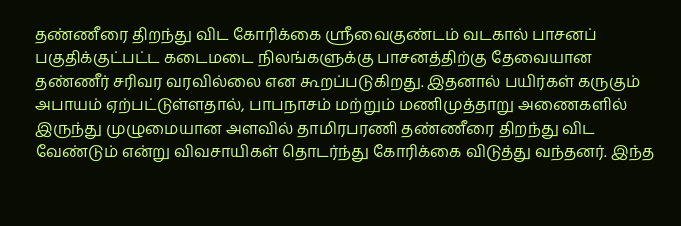தண்ணீரை திறந்து விட கோரிக்கை ஸ்ரீவைகுண்டம் வடகால் பாசனப் பகுதிக்குட்பட்ட கடைமடை நிலங்களுக்கு பாசனத்திற்கு தேவையான தண்ணீர் சரிவர வரவில்லை என கூறப்படுகிறது. இதனால் பயிர்கள் கருகும் அபாயம் ஏற்பட்டுள்ளதால், பாபநாசம் மற்றும் மணிமுத்தாறு அணைகளில் இருந்து முழுமையான அளவில் தாமிரபரணி தண்ணீரை திறந்து விட வேண்டும் என்று விவசாயிகள் தொடர்ந்து கோரிக்கை விடுத்து வந்தனர். இந்த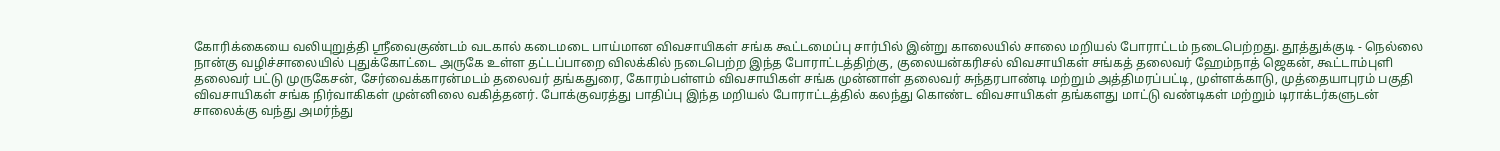கோரிக்கையை வலியுறுத்தி ஸ்ரீவைகுண்டம் வடகால் கடைமடை பாய்மான விவசாயிகள் சங்க கூட்டமைப்பு சார்பில் இன்று காலையில் சாலை மறியல் போராட்டம் நடைபெற்றது. தூத்துக்குடி - நெல்லை நான்கு வழிச்சாலையில் புதுக்கோட்டை அருகே உள்ள தட்டப்பாறை விலக்கில் நடைபெற்ற இந்த போராட்டத்திற்கு, குலையன்கரிசல் விவசாயிகள் சங்கத் தலைவர் ஹேம்நாத் ஜெகன், கூட்டாம்புளி தலைவர் பட்டு முருகேசன், சேர்வைக்காரன்மடம் தலைவர் தங்கதுரை, கோரம்பள்ளம் விவசாயிகள் சங்க முன்னாள் தலைவர் சுந்தரபாண்டி மற்றும் அத்திமரப்பட்டி, முள்ளக்காடு, முத்தையாபுரம் பகுதி விவசாயிகள் சங்க நிர்வாகிகள் முன்னிலை வகித்தனர். போக்குவரத்து பாதிப்பு இந்த மறியல் போராட்டத்தில் கலந்து கொண்ட விவசாயிகள் தங்களது மாட்டு வண்டிகள் மற்றும் டிராக்டர்களுடன் சாலைக்கு வந்து அமர்ந்து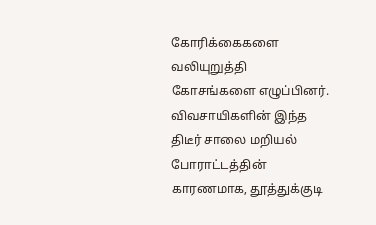கோரிக்கைகளை வலியுறுத்தி கோசங்களை எழுப்பினர். விவசாயிகளின் இந்த திடீர் சாலை மறியல் போராட்டத்தின் காரணமாக, தூத்துக்குடி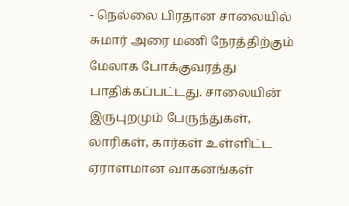- நெல்லை பிரதான சாலையில் சுமார் அரை மணி நேரத்திற்கும் மேலாக போக்குவரத்து பாதிக்கப்பட்டது. சாலையின் இருபுறமும் பேருந்துகள், லாரிகள், கார்கள் உள்ளிட்ட ஏராளமான வாகனங்கள்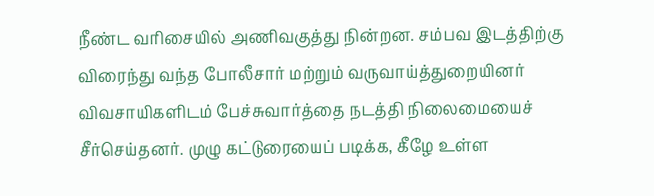நீண்ட வரிசையில் அணிவகுத்து நின்றன. சம்பவ இடத்திற்கு விரைந்து வந்த போலீசார் மற்றும் வருவாய்த்துறையினர் விவசாயிகளிடம் பேச்சுவார்த்தை நடத்தி நிலைமையைச் சீர்செய்தனர். முழு கட்டுரையைப் படிக்க, கீழே உள்ள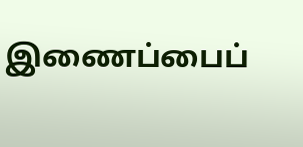இணைப்பைப்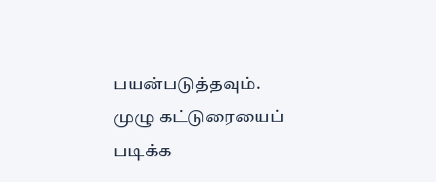பயன்படுத்தவும்.
முழு கட்டுரையைப் படிக்க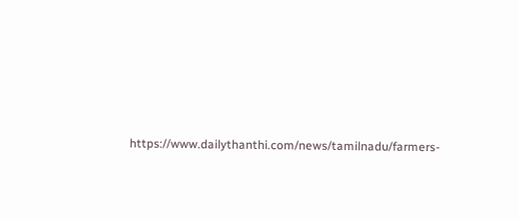https://www.dailythanthi.com/news/tamilnadu/farmers-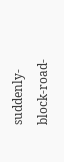suddenly-block-road-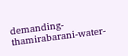demanding-thamirabarani-water-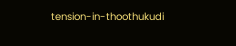tension-in-thoothukudi